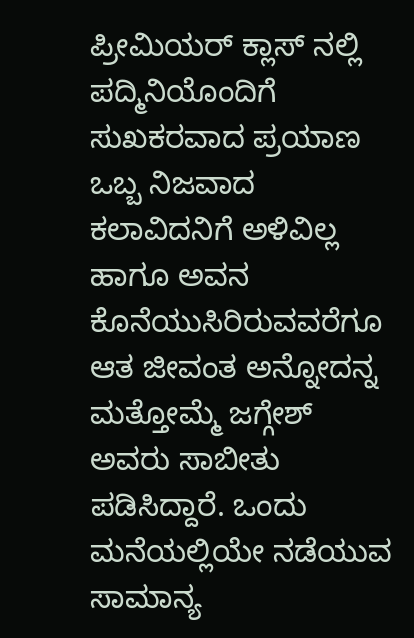ಪ್ರೀಮಿಯರ್ ಕ್ಲಾಸ್ ನಲ್ಲಿ ಪದ್ಮಿನಿಯೊಂದಿಗೆ ಸುಖಕರವಾದ ಪ್ರಯಾಣ
ಒಬ್ಬ ನಿಜವಾದ ಕಲಾವಿದನಿಗೆ ಅಳಿವಿಲ್ಲ ಹಾಗೂ ಅವನ ಕೊನೆಯುಸಿರಿರುವವರೆಗೂ ಆತ ಜೀವಂತ ಅನ್ನೋದನ್ನ ಮತ್ತೋಮ್ಮೆ ಜಗ್ಗೇಶ್ ಅವರು ಸಾಬೀತು ಪಡಿಸಿದ್ದಾರೆ. ಒಂದು ಮನೆಯಲ್ಲಿಯೇ ನಡೆಯುವ ಸಾಮಾನ್ಯ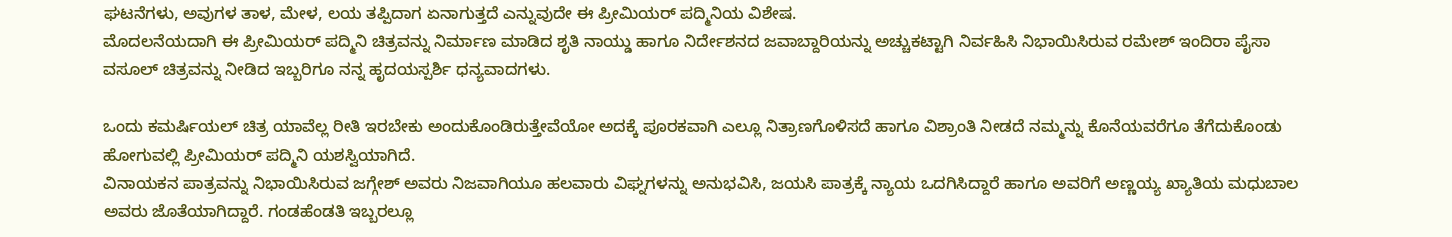ಘಟನೆಗಳು, ಅವುಗಳ ತಾಳ, ಮೇಳ, ಲಯ ತಪ್ಪಿದಾಗ ಏನಾಗುತ್ತದೆ ಎನ್ನುವುದೇ ಈ ಪ್ರೀಮಿಯರ್ ಪದ್ಮಿನಿಯ ವಿಶೇಷ.
ಮೊದಲನೆಯದಾಗಿ ಈ ಪ್ರೀಮಿಯರ್ ಪದ್ಮಿನಿ ಚಿತ್ರವನ್ನು ನಿರ್ಮಾಣ ಮಾಡಿದ ಶೃತಿ ನಾಯ್ಡು ಹಾಗೂ ನಿರ್ದೇಶನದ ಜವಾಬ್ದಾರಿಯನ್ನು ಅಚ್ಚುಕಟ್ಟಾಗಿ ನಿರ್ವಹಿಸಿ ನಿಭಾಯಿಸಿರುವ ರಮೇಶ್ ಇಂದಿರಾ ಪೈಸಾ ವಸೂಲ್ ಚಿತ್ರವನ್ನು ನೀಡಿದ ಇಬ್ಬರಿಗೂ ನನ್ನ ಹೃದಯಸ್ಪರ್ಶಿ ಧನ್ಯವಾದಗಳು.

ಒಂದು ಕಮರ್ಷಿಯಲ್ ಚಿತ್ರ ಯಾವೆಲ್ಲ ರೀತಿ ಇರಬೇಕು ಅಂದುಕೊಂಡಿರುತ್ತೇವೆಯೋ ಅದಕ್ಕೆ ಪೂರಕವಾಗಿ ಎಲ್ಲೂ ನಿತ್ರಾಣಗೊಳಿಸದೆ ಹಾಗೂ ವಿಶ್ರಾಂತಿ ನೀಡದೆ ನಮ್ಮನ್ನು ಕೊನೆಯವರೆಗೂ ತೆಗೆದುಕೊಂಡು ಹೋಗುವಲ್ಲಿ ಪ್ರೀಮಿಯರ್ ಪದ್ಮಿನಿ ಯಶಸ್ವಿಯಾಗಿದೆ.
ವಿನಾಯಕನ ಪಾತ್ರವನ್ನು ನಿಭಾಯಿಸಿರುವ ಜಗ್ಗೇಶ್ ಅವರು ನಿಜವಾಗಿಯೂ ಹಲವಾರು ವಿಘ್ನಗಳನ್ನು ಅನುಭವಿಸಿ, ಜಯಸಿ ಪಾತ್ರಕ್ಕೆ ನ್ಯಾಯ ಒದಗಿಸಿದ್ದಾರೆ ಹಾಗೂ ಅವರಿಗೆ ಅಣ್ಣಯ್ಯ ಖ್ಯಾತಿಯ ಮಧುಬಾಲ ಅವರು ಜೊತೆಯಾಗಿದ್ದಾರೆ. ಗಂಡಹೆಂಡತಿ ಇಬ್ಬರಲ್ಲೂ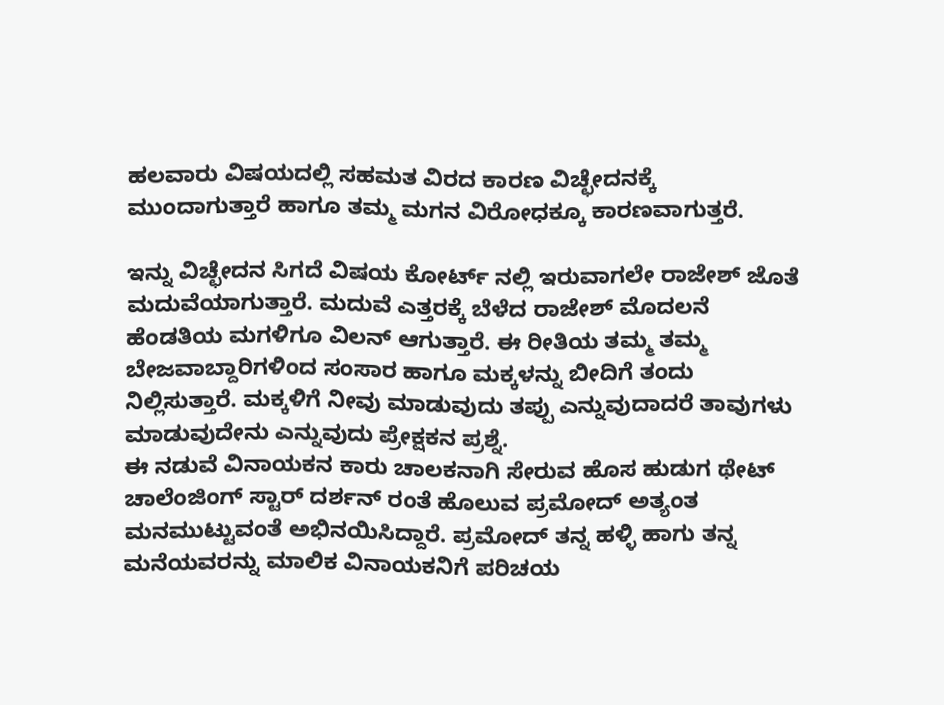ಹಲವಾರು ವಿಷಯದಲ್ಲಿ ಸಹಮತ ವಿರದ ಕಾರಣ ವಿಚ್ಛೇದನಕ್ಕೆ ಮುಂದಾಗುತ್ತಾರೆ ಹಾಗೂ ತಮ್ಮ ಮಗನ ವಿರೋಧಕ್ಕೂ ಕಾರಣವಾಗುತ್ತರೆ.

ಇನ್ನು ವಿಚ್ಛೇದನ ಸಿಗದೆ ವಿಷಯ ಕೋರ್ಟ್ ನಲ್ಲಿ ಇರುವಾಗಲೇ ರಾಜೇಶ್ ಜೊತೆ ಮದುವೆಯಾಗುತ್ತಾರೆ. ಮದುವೆ ಎತ್ತರಕ್ಕೆ ಬೆಳೆದ ರಾಜೇಶ್ ಮೊದಲನೆ ಹೆಂಡತಿಯ ಮಗಳಿಗೂ ವಿಲನ್ ಆಗುತ್ತಾರೆ. ಈ ರೀತಿಯ ತಮ್ಮ ತಮ್ಮ ಬೇಜವಾಬ್ದಾರಿಗಳಿಂದ ಸಂಸಾರ ಹಾಗೂ ಮಕ್ಕಳನ್ನು ಬೀದಿಗೆ ತಂದು ನಿಲ್ಲಿಸುತ್ತಾರೆ. ಮಕ್ಕಳಿಗೆ ನೀವು ಮಾಡುವುದು ತಪ್ಪು ಎನ್ನುವುದಾದರೆ ತಾವುಗಳು ಮಾಡುವುದೇನು ಎನ್ನುವುದು ಪ್ರೇಕ್ಷಕನ ಪ್ರಶ್ನೆ.
ಈ ನಡುವೆ ವಿನಾಯಕನ ಕಾರು ಚಾಲಕನಾಗಿ ಸೇರುವ ಹೊಸ ಹುಡುಗ ಥೇಟ್ ಚಾಲೆಂಜಿಂಗ್ ಸ್ಟಾರ್ ದರ್ಶನ್ ರಂತೆ ಹೊಲುವ ಪ್ರಮೋದ್ ಅತ್ಯಂತ ಮನಮುಟ್ಟುವಂತೆ ಅಭಿನಯಿಸಿದ್ದಾರೆ. ಪ್ರಮೋದ್ ತನ್ನ ಹಳ್ಳಿ ಹಾಗು ತನ್ನ ಮನೆಯವರನ್ನು ಮಾಲಿಕ ವಿನಾಯಕನಿಗೆ ಪರಿಚಯ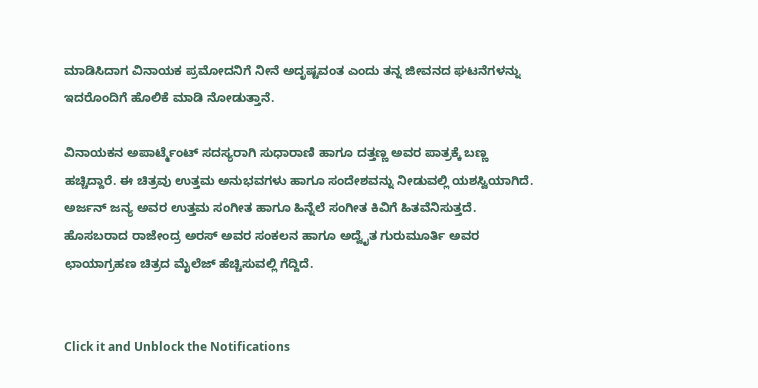ಮಾಡಿಸಿದಾಗ ವಿನಾಯಕ ಪ್ರಮೋದನಿಗೆ ನೀನೆ ಅದೃಷ್ಟವಂತ ಎಂದು ತನ್ನ ಜೀವನದ ಘಟನೆಗಳನ್ನು ಇದರೊಂದಿಗೆ ಹೊಲಿಕೆ ಮಾಡಿ ನೋಡುತ್ತಾನೆ.

ವಿನಾಯಕನ ಅಪಾರ್ಟ್ಮೆಂಟ್ ಸದಸ್ಯರಾಗಿ ಸುಧಾರಾಣಿ ಹಾಗೂ ದತ್ತಣ್ಣ ಅವರ ಪಾತ್ರಕ್ಕೆ ಬಣ್ಣ ಹಚ್ಚಿದ್ದಾರೆ. ಈ ಚಿತ್ರವು ಉತ್ತಮ ಅನುಭವಗಳು ಹಾಗೂ ಸಂದೇಶವನ್ನು ನೀಡುವಲ್ಲಿ ಯಶಸ್ವಿಯಾಗಿದೆ. ಅರ್ಜನ್ ಜನ್ಯ ಅವರ ಉತ್ತಮ ಸಂಗೀತ ಹಾಗೂ ಹಿನ್ನೆಲೆ ಸಂಗೀತ ಕಿವಿಗೆ ಹಿತವೆನಿಸುತ್ತದೆ. ಹೊಸಬರಾದ ರಾಜೇಂದ್ರ ಅರಸ್ ಅವರ ಸಂಕಲನ ಹಾಗೂ ಅದ್ವೈತ ಗುರುಮೂರ್ತಿ ಅವರ ಛಾಯಾಗ್ರಹಣ ಚಿತ್ರದ ಮೈಲೆಜ್ ಹೆಚ್ಚಿಸುವಲ್ಲಿ ಗೆದ್ದಿದೆ.


Click it and Unblock the Notifications